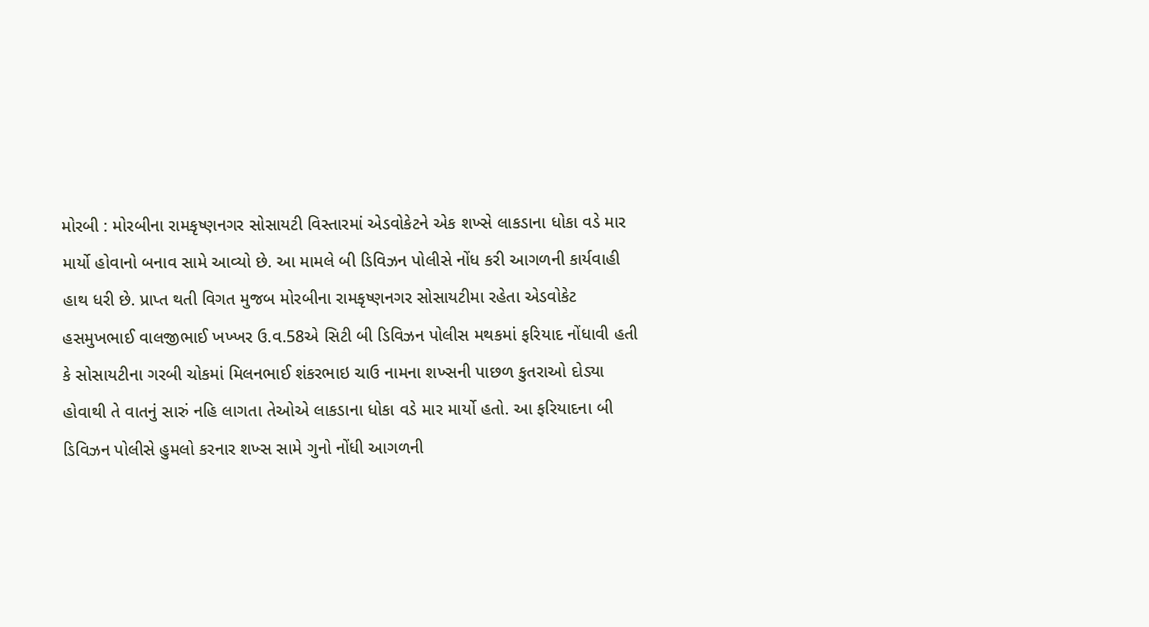મોરબી : મોરબીના રામકૃષ્ણનગર સોસાયટી વિસ્તારમાં એડવોકેટને એક શખ્સે લાકડાના ધોકા વડે માર માર્યો હોવાનો બનાવ સામે આવ્યો છે. આ મામલે બી ડિવિઝન પોલીસે નોંધ કરી આગળની કાર્યવાહી હાથ ધરી છે. પ્રાપ્ત થતી વિગત મુજબ મોરબીના રામકૃષ્ણનગર સોસાયટીમા રહેતા એડવોકેટ હસમુખભાઈ વાલજીભાઈ ખખ્ખર ઉ.વ.58એ સિટી બી ડિવિઝન પોલીસ મથકમાં ફરિયાદ નોંધાવી હતી કે સોસાયટીના ગરબી ચોકમાં મિલનભાઈ શંકરભાઇ ચાઉ નામના શખ્સની પાછળ કુતરાઓ દોડ્યા હોવાથી તે વાતનું સારું નહિ લાગતા તેઓએ લાકડાના ધોકા વડે માર માર્યો હતો. આ ફરિયાદના બી ડિવિઝન પોલીસે હુમલો કરનાર શખ્સ સામે ગુનો નોંધી આગળની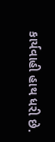કાર્યવાહી હાથ ધરી છે.